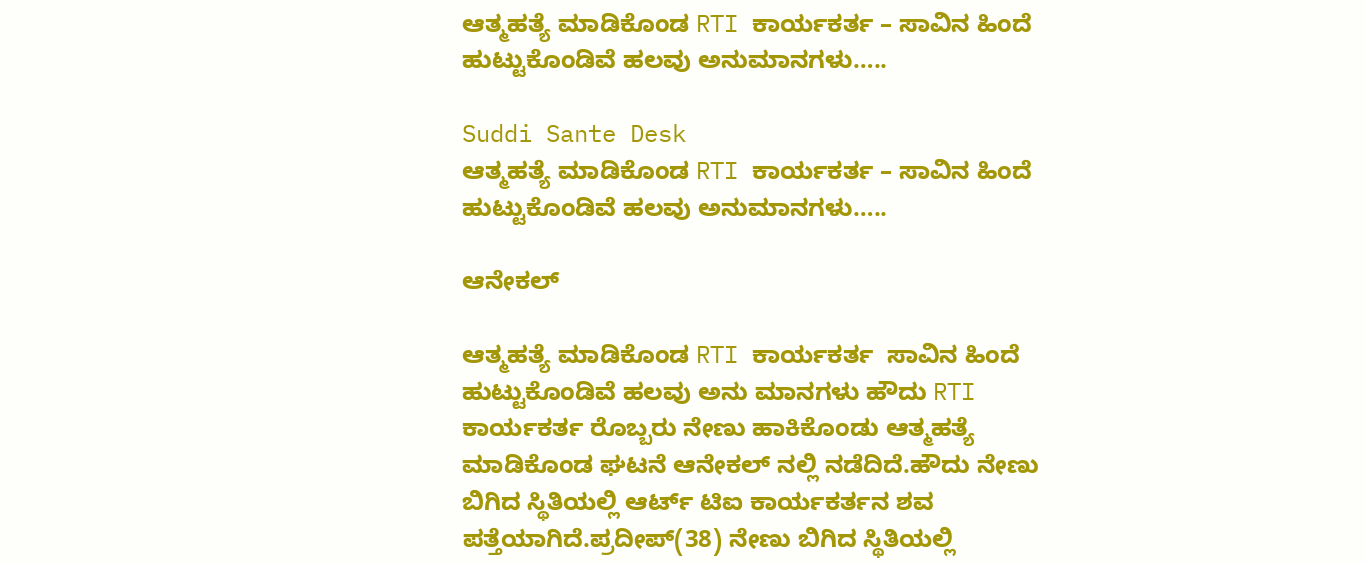ಆತ್ಮಹತ್ಯೆ ಮಾಡಿಕೊಂಡ RTI ಕಾರ್ಯಕರ್ತ – ಸಾವಿನ ಹಿಂದೆ ಹುಟ್ಟುಕೊಂಡಿವೆ ಹಲವು ಅನುಮಾನಗಳು…..

Suddi Sante Desk
ಆತ್ಮಹತ್ಯೆ ಮಾಡಿಕೊಂಡ RTI ಕಾರ್ಯಕರ್ತ – ಸಾವಿನ ಹಿಂದೆ ಹುಟ್ಟುಕೊಂಡಿವೆ ಹಲವು ಅನುಮಾನಗಳು…..

ಆನೇಕಲ್

ಆತ್ಮಹತ್ಯೆ ಮಾಡಿಕೊಂಡ RTI ಕಾರ್ಯಕರ್ತ  ಸಾವಿನ ಹಿಂದೆ ಹುಟ್ಟುಕೊಂಡಿವೆ ಹಲವು ಅನು ಮಾನಗಳು ಹೌದು RTI ಕಾರ್ಯಕರ್ತ ರೊಬ್ಬರು ನೇಣು ಹಾಕಿಕೊಂಡು ಆತ್ಮಹತ್ಯೆ ಮಾಡಿಕೊಂಡ ಘಟನೆ ಆನೇಕಲ್ ನಲ್ಲಿ ನಡೆದಿದೆ.ಹೌದು ನೇಣು ಬಿಗಿದ ಸ್ಥಿತಿಯಲ್ಲಿ ಆರ್ಟ್ ಟಿಐ ಕಾರ್ಯಕರ್ತನ ಶವ ಪತ್ತೆಯಾಗಿದೆ.ಪ್ರದೀಪ್(38) ನೇಣು ಬಿಗಿದ ಸ್ಥಿತಿಯಲ್ಲಿ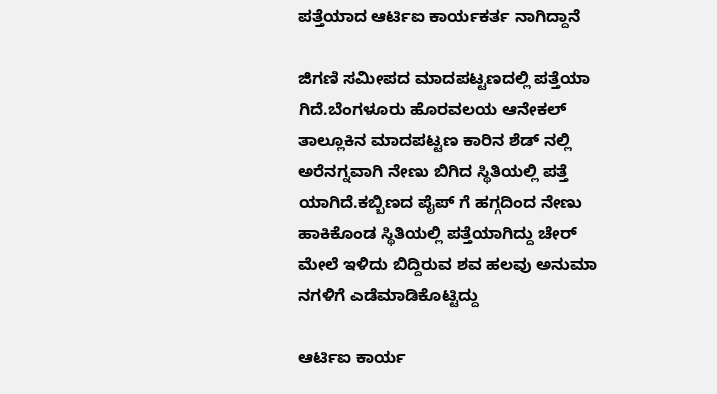ಪತ್ತೆಯಾದ ಆರ್ಟಿಐ ಕಾರ್ಯಕರ್ತ ನಾಗಿದ್ದಾನೆ

ಜಿಗಣಿ ಸಮೀಪದ ಮಾದಪಟ್ಟಣದಲ್ಲಿ ಪತ್ತೆಯಾ ಗಿದೆ.ಬೆಂಗಳೂರು ಹೊರವಲಯ ಆನೇಕಲ್ ತಾಲ್ಲೂಕಿನ ಮಾದಪಟ್ಟಣ ಕಾರಿನ ಶೆಡ್ ನಲ್ಲಿ ಅರೆನಗ್ನವಾಗಿ ನೇಣು ಬಿಗಿದ ಸ್ಥಿತಿಯಲ್ಲಿ ಪತ್ತೆ ಯಾಗಿದೆ.ಕಬ್ಬಿಣದ ಪೈಪ್ ಗೆ ಹಗ್ಗದಿಂದ ನೇಣು ಹಾಕಿಕೊಂಡ ಸ್ಥಿತಿಯಲ್ಲಿ ಪತ್ತೆಯಾಗಿದ್ದು ಚೇರ್ ಮೇಲೆ ಇಳಿದು ಬಿದ್ದಿರುವ ಶವ ಹಲವು ಅನುಮಾ ನಗಳಿಗೆ ಎಡೆಮಾಡಿಕೊಟ್ಟಿದ್ದು

ಆರ್ಟಿಐ ಕಾರ್ಯ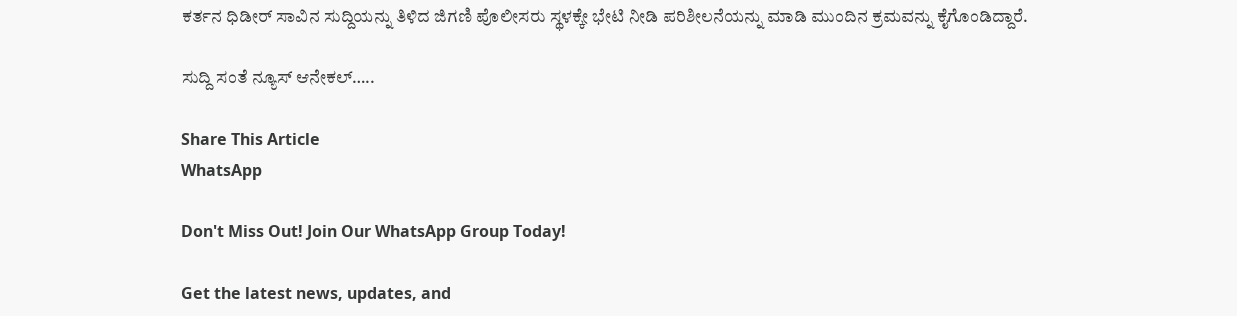ಕರ್ತನ ಧಿಡೀರ್ ಸಾವಿನ ಸುದ್ದಿಯನ್ನು ತಿಳಿದ ಜಿಗಣಿ ಪೊಲೀಸರು ಸ್ಥಳಕ್ಕೇ ಭೇಟಿ ನೀಡಿ ಪರಿಶೀಲನೆಯನ್ನು ಮಾಡಿ ಮುಂದಿನ ಕ್ರಮವನ್ನು ಕೈಗೊಂಡಿದ್ದಾರೆ.

ಸುದ್ದಿ ಸಂತೆ ನ್ಯೂಸ್ ಆನೇಕಲ್…..

Share This Article
WhatsApp

Don't Miss Out! Join Our WhatsApp Group Today!

Get the latest news, updates, and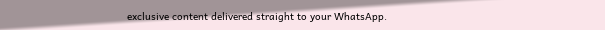exclusive content delivered straight to your WhatsApp.